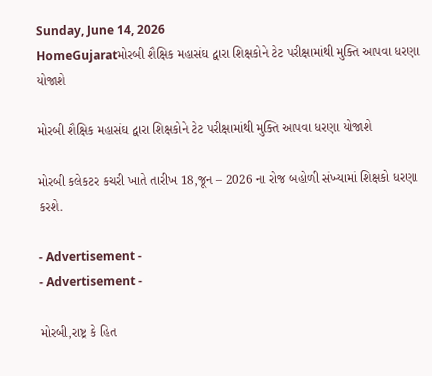Sunday, June 14, 2026
HomeGujaratમોરબી શૈક્ષિક મહાસંઘ દ્વારા શિક્ષકોને ટેટ પરીક્ષામાંથી મુક્તિ આપવા ધરણા યોજાશે

મોરબી શૈક્ષિક મહાસંઘ દ્વારા શિક્ષકોને ટેટ પરીક્ષામાંથી મુક્તિ આપવા ધરણા યોજાશે

મોરબી કલેકટર કચરી ખાતે તારીખ 18,જૂન – 2026 ના રોજ બહોળી સંખ્યામાં શિક્ષકો ધરણા કરશે.

- Advertisement -
- Advertisement -

મોરબી,રાષ્ટ્ર કે હિત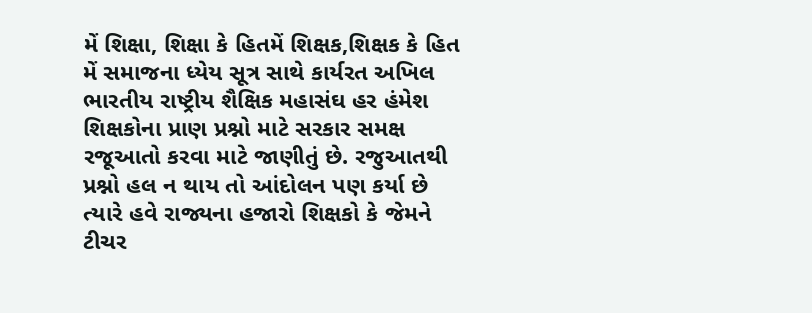મેં શિક્ષા, શિક્ષા કે હિતમેં શિક્ષક,શિક્ષક કે હિત મેં સમાજના ધ્યેય સૂત્ર સાથે કાર્યરત અખિલ ભારતીય રાષ્ટ્રીય શૈક્ષિક મહાસંઘ હર હંમેશ શિક્ષકોના પ્રાણ પ્રશ્નો માટે સરકાર સમક્ષ રજૂઆતો કરવા માટે જાણીતું છે. રજુઆતથી પ્રશ્નો હલ ન થાય તો આંદોલન પણ કર્યા છે ત્યારે હવે રાજ્યના હજારો શિક્ષકો કે જેમને ટીચર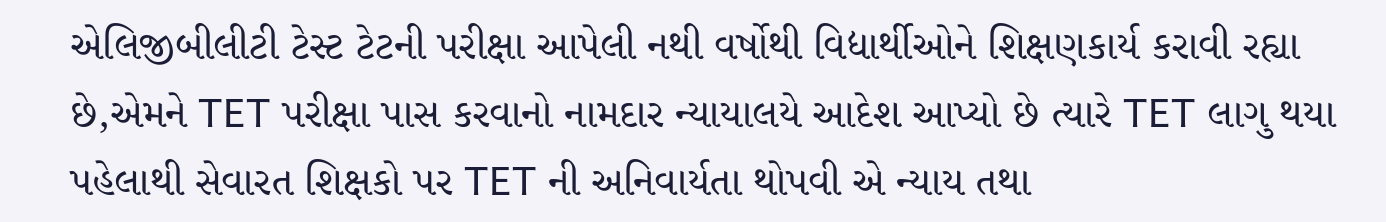એલિજીબીલીટી ટેસ્ટ ટેટની પરીક્ષા આપેલી નથી વર્ષોથી વિદ્યાર્થીઓને શિક્ષણકાર્ય કરાવી રહ્યા છે,એમને TET પરીક્ષા પાસ કરવાનો નામદાર ન્યાયાલયે આદેશ આપ્યો છે ત્યારે TET લાગુ થયા પહેલાથી સેવારત શિક્ષકો પર TET ની અનિવાર્યતા થોપવી એ ન્યાય તથા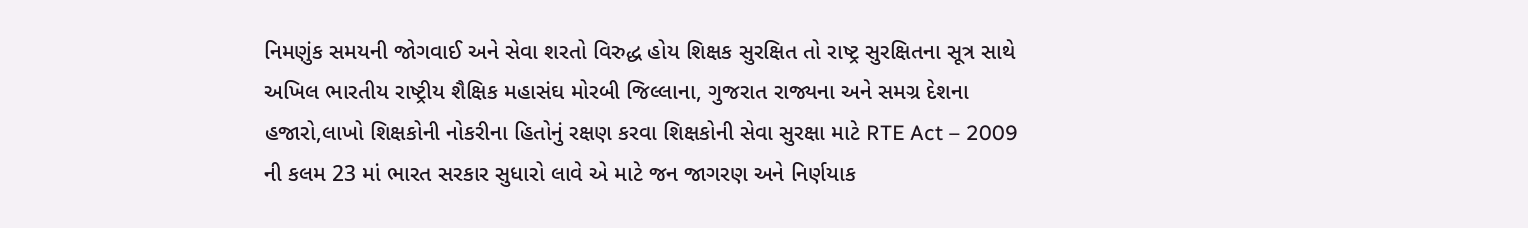નિમણુંક સમયની જોગવાઈ અને સેવા શરતો વિરુદ્ધ હોય શિક્ષક સુરક્ષિત તો રાષ્ટ્ર સુરક્ષિતના સૂત્ર સાથે અખિલ ભારતીય રાષ્ટ્રીય શૈક્ષિક મહાસંઘ મોરબી જિલ્લાના, ગુજરાત રાજ્યના અને સમગ્ર દેશના હજારો,લાખો શિક્ષકોની નોકરીના હિતોનું રક્ષણ કરવા શિક્ષકોની સેવા સુરક્ષા માટે RTE Act – 2009 ની કલમ 23 માં ભારત સરકાર સુધારો લાવે એ માટે જન જાગરણ અને નિર્ણયાક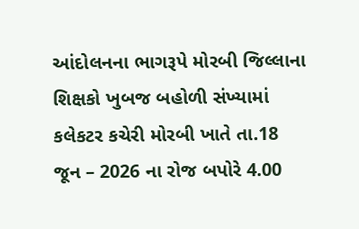આંદોલનના ભાગરૂપે મોરબી જિલ્લાના શિક્ષકો ખુબજ બહોળી સંખ્યામાં કલેકટર કચેરી મોરબી ખાતે તા.18 જૂન – 2026 ના રોજ બપોરે 4.00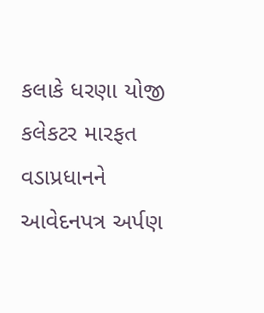કલાકે ધરણા યોજી કલેકટર મારફત વડાપ્રધાનને આવેદનપત્ર અર્પણ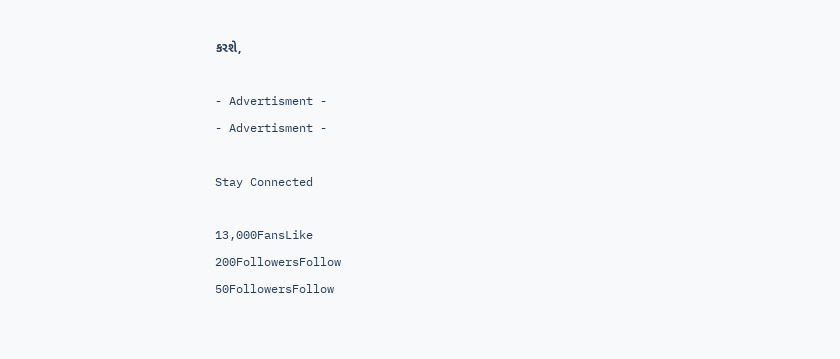કરશે,

- Advertisment -
- Advertisment -

Stay Connected

13,000FansLike
200FollowersFollow
50FollowersFollow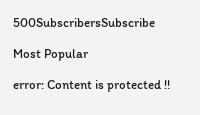500SubscribersSubscribe

Most Popular

error: Content is protected !!